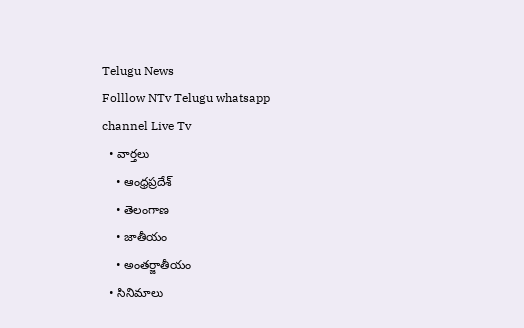Telugu News
Folllow NTv Telugu whatsapp channel Live Tv
  • వార్తలు
    • ఆంధ్రప్రదేశ్
    • తెలంగాణ
    • జాతీయం
    • అంతర్జాతీయం
  • సినిమాలు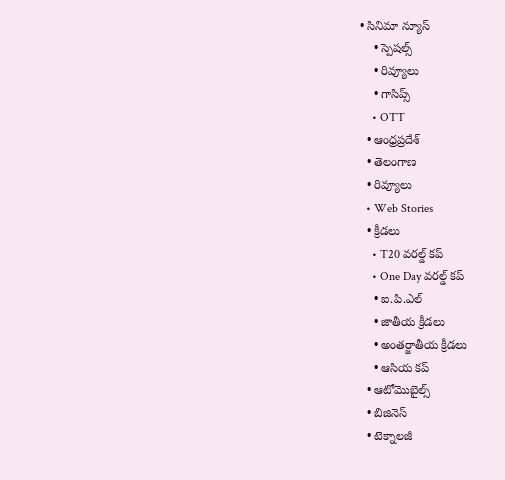• సినిమా న్యూస్
    • స్పెషల్స్
    • రివ్యూలు
    • గాసిప్స్
    • OTT
  • ఆంధ్రప్రదేశ్
  • తెలంగాణ
  • రివ్యూలు
  • Web Stories
  • క్రీడలు
    • T20 వరల్డ్ కప్
    • One Day వరల్డ్ కప్
    • ఐ.పి.ఎల్
    • జాతీయ క్రీడలు
    • అంతర్జాతీయ క్రీడలు
    • ఆసియ కప్
  • ఆటోమొబైల్స్
  • బిజినెస్‌
  • టెక్నాలజీ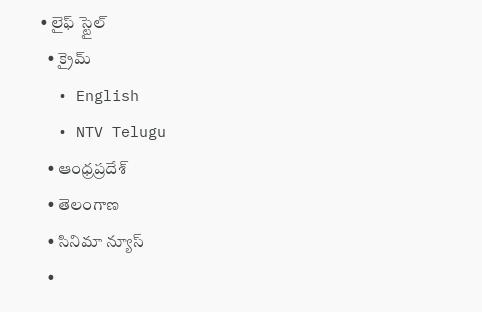• లైఫ్ స్టైల్
  • క్రైమ్
  • English
  • NTV Telugu
  • ఆంధ్రప్రదేశ్
  • తెలంగాణ
  • సినిమా న్యూస్
  •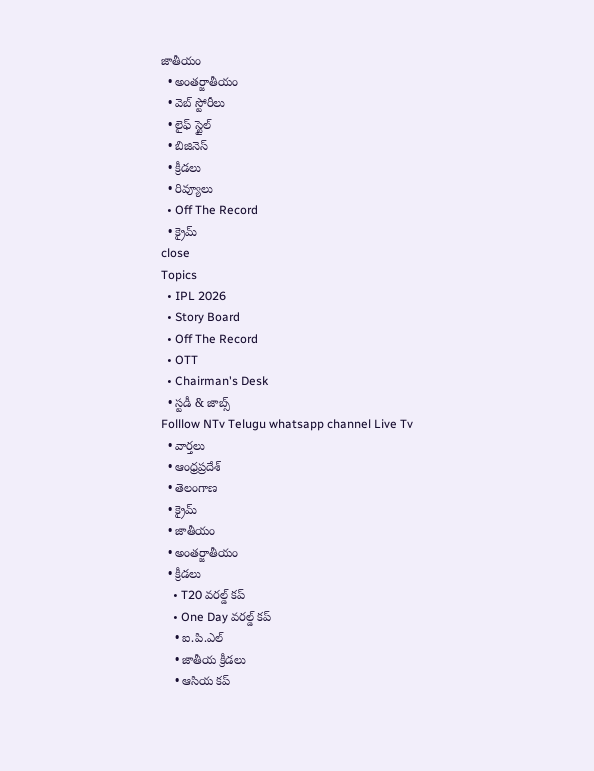జాతీయం
  • అంతర్జాతీయం
  • వెబ్ స్టోరీలు
  • లైఫ్ స్టైల్
  • బిజినెస్‌
  • క్రీడలు
  • రివ్యూలు
  • Off The Record
  • క్రైమ్
close
Topics
  • IPL 2026
  • Story Board
  • Off The Record
  • OTT
  • Chairman's Desk
  • స్టడీ & జాబ్స్
Folllow NTv Telugu whatsapp channel Live Tv
  • వార్తలు
  • ఆంధ్రప్రదేశ్
  • తెలంగాణ
  • క్రైమ్
  • జాతీయం
  • అంతర్జాతీయం
  • క్రీడలు
    • T20 వరల్డ్ కప్
    • One Day వరల్డ్ కప్
    • ఐ.పి.ఎల్
    • జాతీయ క్రీడలు
    • ఆసియ కప్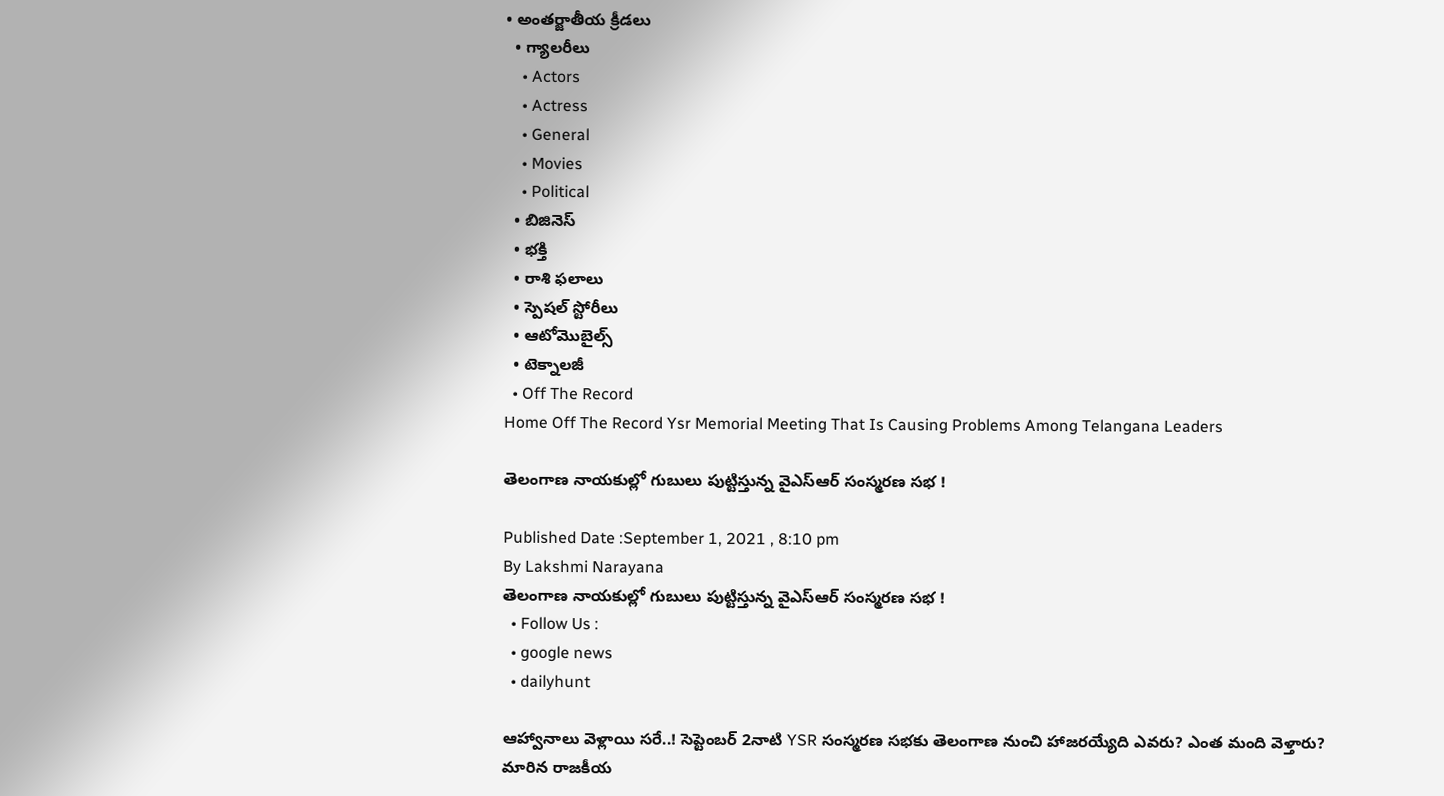• అంతర్జాతీయ క్రీడలు
  • గ్యాలరీలు
    • Actors
    • Actress
    • General
    • Movies
    • Political
  • బిజినెస్‌
  • భక్తి
  • రాశి ఫలాలు
  • స్పెషల్‌ స్టోరీలు
  • ఆటోమొబైల్స్
  • టెక్నాలజీ
  • Off The Record
Home Off The Record Ysr Memorial Meeting That Is Causing Problems Among Telangana Leaders

తెలంగాణ నాయకుల్లో గుబులు పుట్టిస్తున్న వైఎస్ఆర్ సంస్మరణ సభ !

Published Date :September 1, 2021 , 8:10 pm
By Lakshmi Narayana
తెలంగాణ నాయకుల్లో గుబులు పుట్టిస్తున్న వైఎస్ఆర్ సంస్మరణ సభ !
  • Follow Us :
  • google news
  • dailyhunt

ఆహ్వానాలు వెళ్లాయి సరే..! సెప్టెంబర్‌ 2నాటి YSR సంస్మరణ సభకు తెలంగాణ నుంచి హాజరయ్యేది ఎవరు? ఎంత మంది వెళ్తారు? మారిన రాజకీయ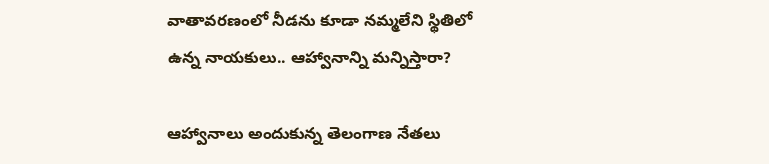వాతావరణంలో నీడను కూడా నమ్మలేని స్థితిలో ఉన్న నాయకులు.. ఆహ్వానాన్ని మన్నిస్తారా?

ఆహ్వానాలు అందుకున్న తెలంగాణ నేతలు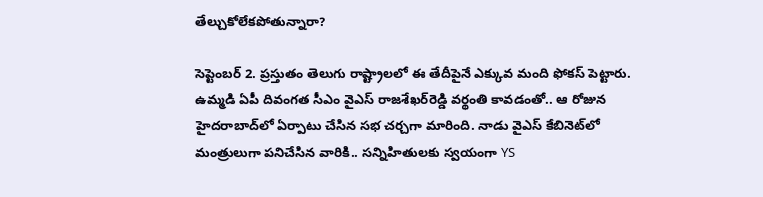తేల్చుకోలేకపోతున్నారా?

సెప్టెంబర్‌ 2. ప్రస్తుతం తెలుగు రాష్ట్రాలలో ఈ తేదీపైనే ఎక్కువ మంది ఫోకస్‌ పెట్టారు. ఉమ్మడి ఏపీ దివంగత సీఎం వైఎస్‌ రాజశేఖర్‌రెడ్డి వర్థంతి కావడంతో.. ఆ రోజున హైదరాబాద్‌లో ఏర్పాటు చేసిన సభ చర్చగా మారింది. నాడు వైఎస్‌ కేబినెట్‌లో మంత్రులుగా పనిచేసిన వారికి.. సన్నిహితులకు స్వయంగా YS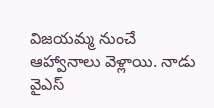విజయమ్మ నుంచే ఆహ్వానాలు వెళ్లాయి. నాడు వైఎస్‌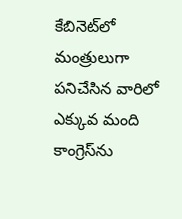కేబినెట్‌లో మంత్రులుగా పనిచేసిన వారిలో ఎక్కువ మంది కాంగ్రెస్‌ను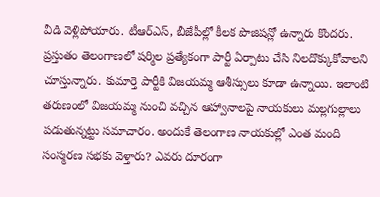వీడి వెళ్లిపోయారు. టీఆర్‌ఎస్‌, బీజేపీల్లో కీలక పొజిషన్లో ఉన్నారు కొందరు. ప్రస్తుతం తెలంగాణలో షర్మిల ప్రత్యేకంగా పార్టీ ఏర్పాటు చేసి నిలదొక్కుకోవాలని చూస్తున్నారు. కుమార్తె పార్టీకి విజయమ్మ ఆశీస్సులు కూడా ఉన్నాయి. ఇలాంటి తరుణంలో విజయమ్మ నుంచి వచ్చిన ఆహ్వానాలపై నాయకులు మల్లగుల్లాలు పడుతున్నట్టు సమాచారం. అందుకే తెలంగాణ నాయకుల్లో ఎంత మంది సంస్మరణ సభకు వెళ్తారు? ఎవరు దూరంగా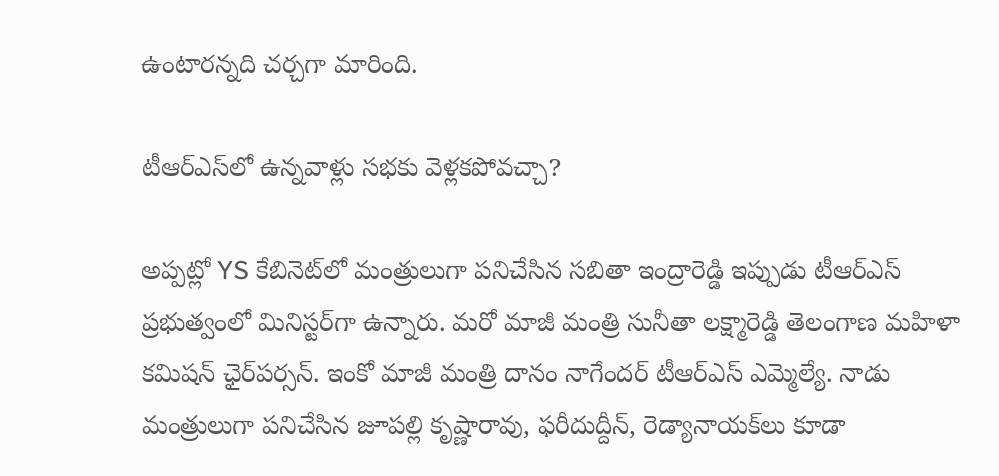ఉంటారన్నది చర్చగా మారింది.

టీఆర్‌ఎస్‌లో ఉన్నవాళ్లు సభకు వెళ్లకపోవచ్చా?

అప్పట్లో YS కేబినెట్‌లో మంత్రులుగా పనిచేసిన సబితా ఇంద్రారెడ్డి ఇప్పుడు టీఆర్‌ఎస్‌ ప్రభుత్వంలో మినిస్టర్‌గా ఉన్నారు. మరో మాజీ మంత్రి సునీతా లక్ష్మారెడ్డి తెలంగాణ మహిళా కమిషన్‌ ఛైర్‌పర్సన్‌. ఇంకో మాజీ మంత్రి దానం నాగేందర్‌ టీఆర్‌ఎస్‌ ఎమ్మెల్యే. నాడు మంత్రులుగా పనిచేసిన జూపల్లి కృష్ణారావు, ఫరీదుద్దీన్‌, రెడ్యానాయక్‌లు కూడా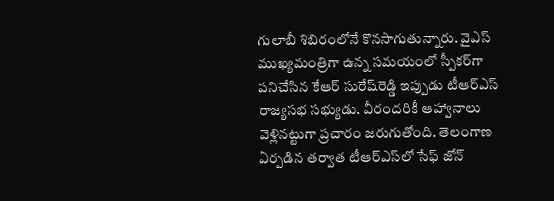గులాబీ శిబిరంలోనే కొనసాగుతున్నారు. వైఎస్‌ ముఖ్యమంత్రిగా ఉన్న సమయంలో స్పీకర్‌గా పనిచేసిన కేఆర్‌ సురేష్‌రెడ్డి ఇప్పుడు టీఆర్ఎస్‌ రాజ్యసభ సభ్యుడు. వీరందరికీ ఆహ్వానాలు వెళ్లినట్టుగా ప్రచారం జరుగుతోంది. తెలంగాణ ఏర్పడిన తర్వాత టీఆర్ఎస్‌లో సేఫ్‌ జోన్‌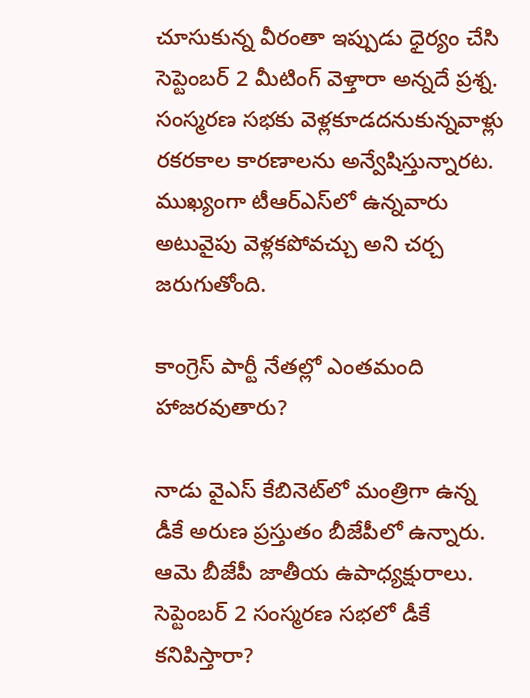చూసుకున్న వీరంతా ఇప్పుడు ధైర్యం చేసి సెప్టెంబర్‌ 2 మీటింగ్‌ వెళ్తారా అన్నదే ప్రశ్న. సంస్మరణ సభకు వెళ్లకూడదనుకున్నవాళ్లు రకరకాల కారణాలను అన్వేషిస్తున్నారట. ముఖ్యంగా టీఆర్ఎస్‌లో ఉన్నవారు అటువైపు వెళ్లకపోవచ్చు అని చర్చ జరుగుతోంది.

కాంగ్రెస్‌ పార్టీ నేతల్లో ఎంతమంది హాజరవుతారు?

నాడు వైఎస్‌ కేబినెట్‌లో మంత్రిగా ఉన్న డీకే అరుణ ప్రస్తుతం బీజేపీలో ఉన్నారు. ఆమె బీజేపీ జాతీయ ఉపాధ్యక్షురాలు. సెప్టెంబర్‌ 2 సంస్మరణ సభలో డీకే కనిపిస్తారా?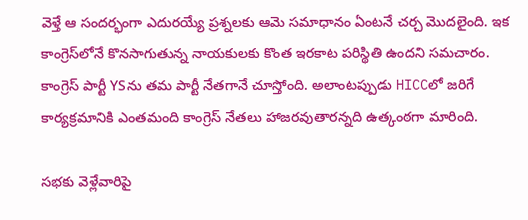వెళ్తే ఆ సందర్భంగా ఎదురయ్యే ప్రశ్నలకు ఆమె సమాధానం ఏంటనే చర్చ మొదలైంది. ఇక కాంగ్రెస్‌లోనే కొనసాగుతున్న నాయకులకు కొంత ఇరకాట పరిస్థితి ఉందని సమచారం. కాంగ్రెస్‌ పార్టీ YSను తమ పార్టీ నేతగానే చూస్తోంది. అలాంటప్పుడు HICCలో జరిగే కార్యక్రమానికి ఎంతమంది కాంగ్రెస్‌ నేతలు హాజరవుతారన్నది ఉత్కంఠగా మారింది.

సభకు వెళ్లేవారిపై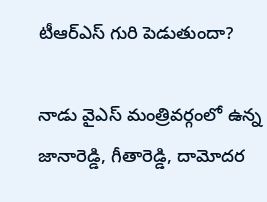టీఆర్‌ఎస్‌ గురి పెడుతుందా?

నాడు వైఎస్‌ మంత్రివర్గంలో ఉన్న జానారెడ్డి, గీతారెడ్డి, దామోదర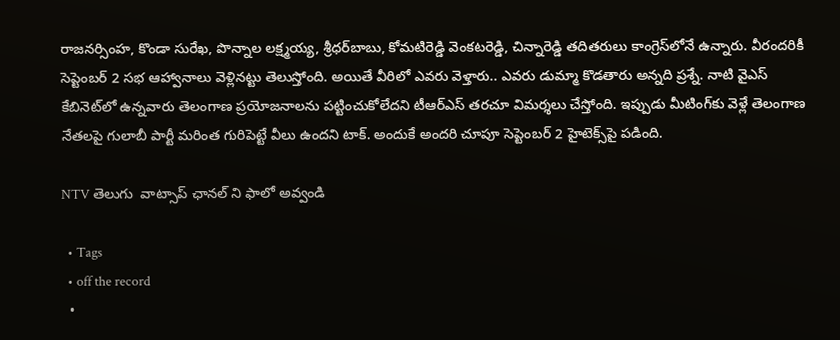రాజనర్సింహ, కొండా సురేఖ, పొన్నాల లక్ష్మయ్య, శ్రీధర్‌బాబు, కోమటిరెడ్డి వెంకటరెడ్డి, చిన్నారెడ్డి తదితరులు కాంగ్రెస్‌లోనే ఉన్నారు. వీరందరికీ సెప్టెంబర్‌ 2 సభ ఆహ్వానాలు వెళ్లినట్టు తెలుస్తోంది. అయితే వీరిలో ఎవరు వెళ్తారు.. ఎవరు డుమ్మా కొడతారు అన్నది ప్రశ్నే. నాటి వైఎస్‌ కేబినెట్‌లో ఉన్నవారు తెలంగాణ ప్రయోజనాలను పట్టించుకోలేదని టీఆర్‌ఎస్‌ తరచూ విమర్శలు చేస్తోంది. ఇప్పుడు మీటింగ్‌కు వెళ్లే తెలంగాణ నేతలపై గులాబీ పార్టీ మరింత గురిపెట్టే వీలు ఉందని టాక్‌. అందుకే అందరి చూపూ సెప్టెంబర్‌ 2 హైటెక్స్‌పై పడింది.

NTV తెలుగు  వాట్సాప్ ఛానల్ ని ఫాలో అవ్వండి

  • Tags
  • off the record
  •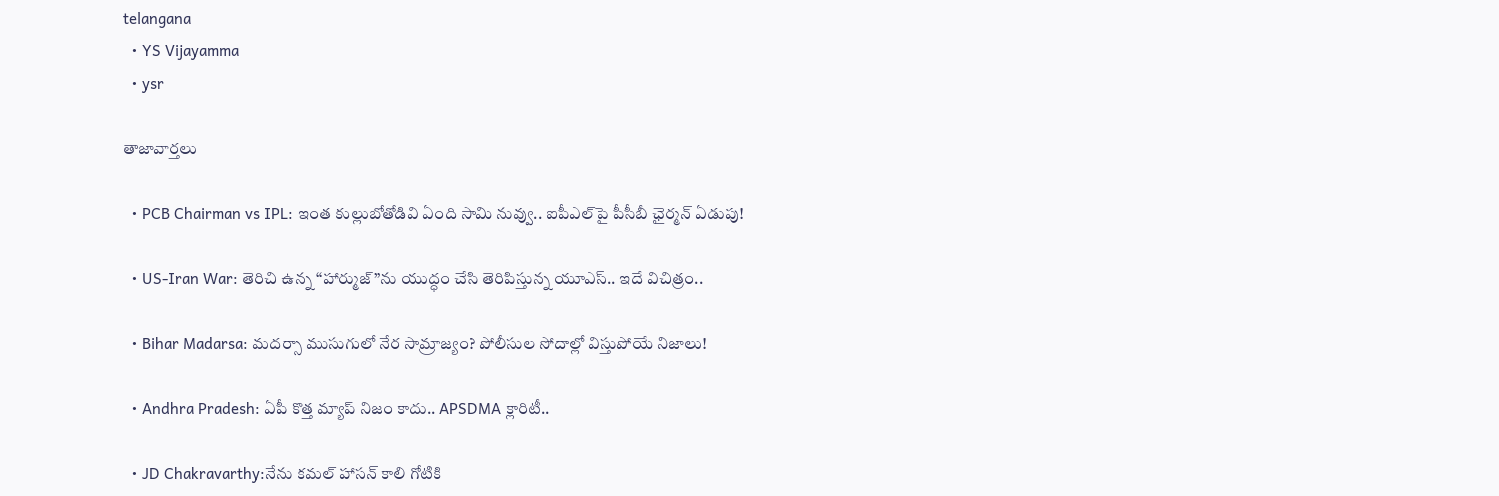telangana
  • YS Vijayamma
  • ysr

తాజావార్తలు

  • PCB Chairman vs IPL: ఇంత కుల్లుబోతోడివి ఏంది సామి నువ్వు.. ఐపీఎల్‌పై పీసీబీ ఛైర్మన్ ఏడుపు!

  • US-Iran War: తెరిచి ఉన్న “హార్ముజ్‌”ను యుద్ధం చేసి తెరిపిస్తున్న యూఎస్.. ఇదే విచిత్రం..

  • Bihar Madarsa: మదర్సా ముసుగులో నేర సామ్రాజ్యం? పోలీసుల సోదాల్లో విస్తుపోయే నిజాలు!

  • Andhra Pradesh: ఏపీ కొత్త మ్యాప్‌ నిజం కాదు.. APSDMA క్లారిటీ..

  • JD Chakravarthy:నేను కమల్ హాసన్ కాలి గోటికి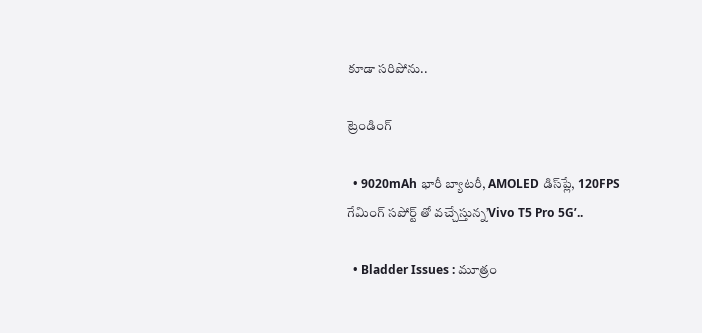కూడా సరిపోను..

ట్రెండింగ్‌

  • 9020mAh భారీ బ్యాటరీ, AMOLED డిస్‌ప్లే, 120FPS గేమింగ్‌ సపోర్ట్ తో వచ్చేస్తున్న’Vivo T5 Pro 5G’..

  • Bladder Issues : మూత్రం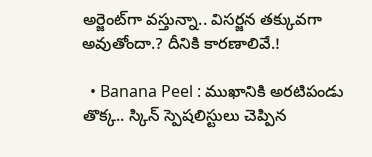అర్జెంట్‌గా వస్తున్నా.. విసర్జన తక్కువగా అవుతోందా.? దీనికి కారణాలివే.!

  • Banana Peel : ముఖానికి అరటిపండు తొక్క.. స్కిన్ స్పెషలిస్టులు చెప్పిన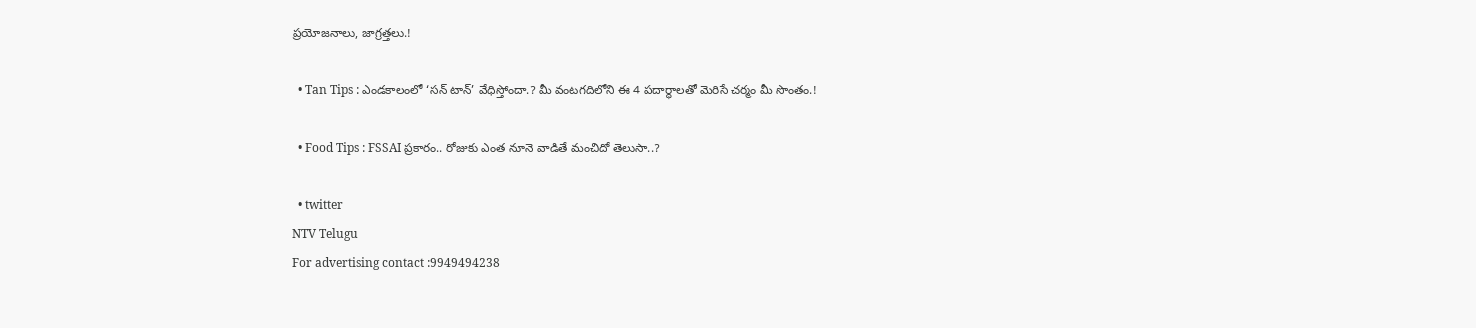ప్రయోజనాలు, జాగ్రత్తలు.!

  • Tan Tips : ఎండకాలంలో ‘సన్ టాన్’ వేధిస్తోందా.? మీ వంటగదిలోని ఈ 4 పదార్థాలతో మెరిసే చర్మం మీ సొంతం.!

  • Food Tips : FSSAI ప్రకారం.. రోజుకు ఎంత నూనె వాడితే మంచిదో తెలుసా..?

  • twitter
NTV Telugu
For advertising contact :9949494238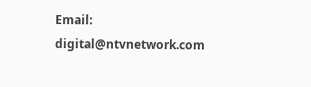Email: digital@ntvnetwork.com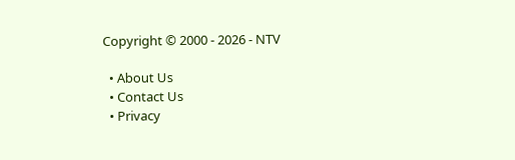Copyright © 2000 - 2026 - NTV

  • About Us
  • Contact Us
  • Privacy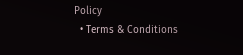Policy
  • Terms & Conditions